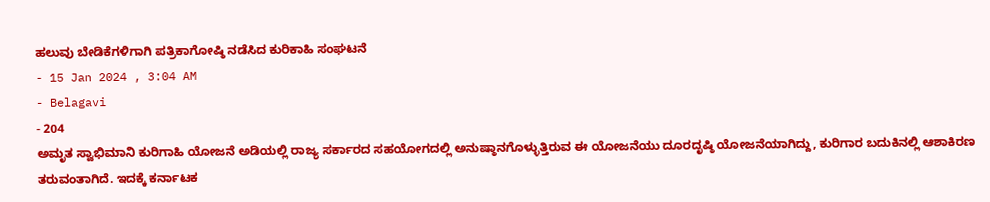ಹಲುವು ಬೇಡಿಕೆಗಳಿಗಾಗಿ ಪತ್ರಿಕಾಗೋಷ್ಠಿ ನಡೆಸಿದ ಕುರಿಕಾಹಿ ಸಂಘಟನೆ
- 15 Jan 2024 , 3:04 AM
- Belagavi
- 204
ಅಮೃತ ಸ್ವಾಭಿಮಾನಿ ಕುರಿಗಾಹಿ ಯೋಜನೆ ಅಡಿಯಲ್ಲಿ ರಾಜ್ಯ ಸರ್ಕಾರದ ಸಹಯೋಗದಲ್ಲಿ ಅನುಷ್ಠಾನಗೊಳ್ಳುತ್ತಿರುವ ಈ ಯೋಜನೆಯು ದೂರದೃಷ್ಠಿ ಯೋಜನೆಯಾಗಿದ್ದು, ಕುರಿಗಾರ ಬದುಕಿನಲ್ಲಿ ಆಶಾಕಿರಣ ತರುವಂತಾಗಿದೆ. ಇದಕ್ಕೆ ಕರ್ನಾಟಕ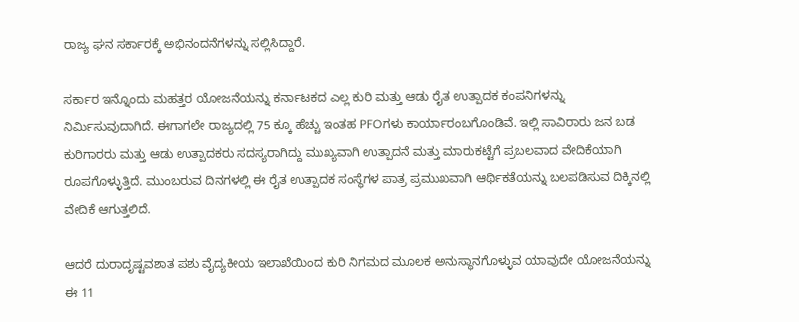ರಾಜ್ಯ ಘನ ಸರ್ಕಾರಕ್ಕೆ ಅಭಿನಂದನೆಗಳನ್ನು ಸಲ್ಲಿಸಿದ್ದಾರೆ.

ಸರ್ಕಾರ ಇನ್ನೊಂದು ಮಹತ್ತರ ಯೋಜನೆಯನ್ನು ಕರ್ನಾಟಕದ ಎಲ್ಲ ಕುರಿ ಮತ್ತು ಆಡು ರೈತ ಉತ್ಪಾದಕ ಕಂಪನಿಗಳನ್ನು ನಿರ್ಮಿಸುವುದಾಗಿದೆ. ಈಗಾಗಲೇ ರಾಜ್ಯದಲ್ಲಿ 75 ಕ್ಕೂ ಹೆಚ್ಚು ಇಂತಹ PFOಗಳು ಕಾರ್ಯಾರಂಬಗೊಂಡಿವೆ. ಇಲ್ಲಿ ಸಾವಿರಾರು ಜನ ಬಡ ಕುರಿಗಾರರು ಮತ್ತು ಆಡು ಉತ್ಪಾದಕರು ಸದಸ್ಯರಾಗಿದ್ದು ಮುಖ್ಯವಾಗಿ ಉತ್ಪಾದನೆ ಮತ್ತು ಮಾರುಕಟ್ಟೆಗೆ ಪ್ರಬಲವಾದ ವೇದಿಕೆಯಾಗಿ ರೂಪಗೊಳ್ಳುತ್ತಿದೆ. ಮುಂಬರುವ ದಿನಗಳಲ್ಲಿ ಈ ರೈತ ಉತ್ಪಾದಕ ಸಂಸ್ಥೆಗಳ ಪಾತ್ರ ಪ್ರಮುಖವಾಗಿ ಆರ್ಥಿಕತೆಯನ್ನು ಬಲಪಡಿಸುವ ದಿಕ್ಕಿನಲ್ಲಿ ವೇದಿಕೆ ಆಗುತ್ತಲಿದೆ.

ಆದರೆ ದುರಾದೃಷ್ಟವಶಾತ ಪಶು ವೈದ್ಯಕೀಯ ಇಲಾಖೆಯಿಂದ ಕುರಿ ನಿಗಮದ ಮೂಲಕ ಅನುಸ್ಥಾನಗೊಳ್ಳುವ ಯಾವುದೇ ಯೋಜನೆಯನ್ನು ಈ 11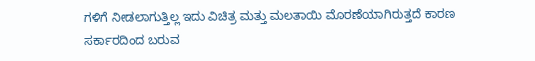ಗಳಿಗೆ ನೀಡಲಾಗುತ್ತಿಲ್ಲ ಇದು ವಿಚಿತ್ರ ಮತ್ತು ಮಲತಾಯಿ ಮೊರಣೆಯಾಗಿರುತ್ತದೆ ಕಾರಣ ಸರ್ಕಾರದಿಂದ ಬರುವ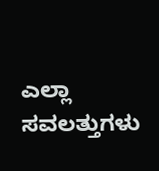ಎಲ್ಲಾ ಸವಲತ್ತುಗಳು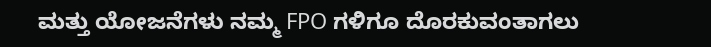ಮತ್ತು ಯೋಜನೆಗಳು ನಮ್ಮ FPO ಗಳಿಗೂ ದೊರಕುವಂತಾಗಲು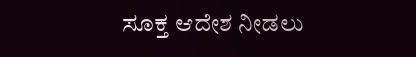ಸೂಕ್ತ ಆದೇಶ ನೀಡಲು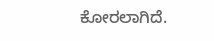ಕೋರಲಾಗಿದೆ.